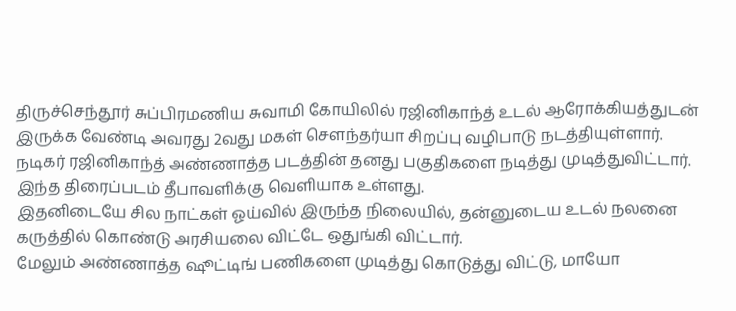திருச்செந்தூர் சுப்பிரமணிய சுவாமி கோயிலில் ரஜினிகாந்த் உடல் ஆரோக்கியத்துடன் இருக்க வேண்டி அவரது 2வது மகள் சௌந்தர்யா சிறப்பு வழிபாடு நடத்தியுள்ளார்.
நடிகர் ரஜினிகாந்த் அண்ணாத்த படத்தின் தனது பகுதிகளை நடித்து முடித்துவிட்டார். இந்த திரைப்படம் தீபாவளிக்கு வெளியாக உள்ளது.
இதனிடையே சில நாட்கள் ஓய்வில் இருந்த நிலையில், தன்னுடைய உடல் நலனை கருத்தில் கொண்டு அரசியலை விட்டே ஒதுங்கி விட்டார்.
மேலும் அண்ணாத்த ஷூட்டிங் பணிகளை முடித்து கொடுத்து விட்டு, மாயோ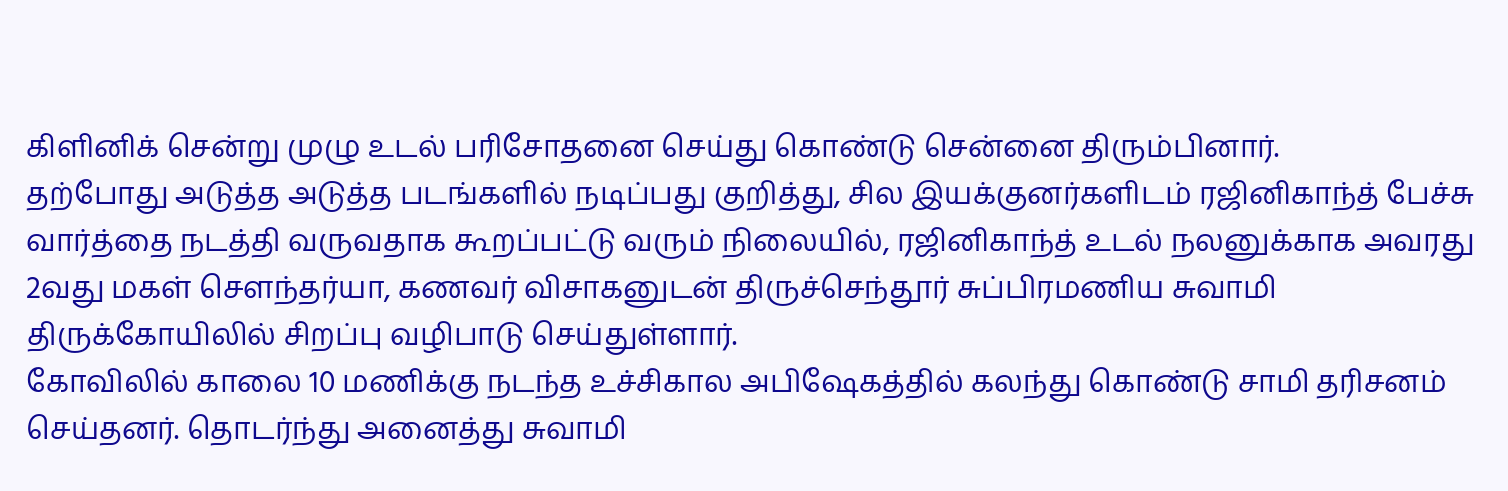கிளினிக் சென்று முழு உடல் பரிசோதனை செய்து கொண்டு சென்னை திரும்பினார்.
தற்போது அடுத்த அடுத்த படங்களில் நடிப்பது குறித்து, சில இயக்குனர்களிடம் ரஜினிகாந்த் பேச்சு வார்த்தை நடத்தி வருவதாக கூறப்பட்டு வரும் நிலையில், ரஜினிகாந்த் உடல் நலனுக்காக அவரது 2வது மகள் செளந்தர்யா, கணவர் விசாகனுடன் திருச்செந்தூர் சுப்பிரமணிய சுவாமி திருக்கோயிலில் சிறப்பு வழிபாடு செய்துள்ளார்.
கோவிலில் காலை 10 மணிக்கு நடந்த உச்சிகால அபிஷேகத்தில் கலந்து கொண்டு சாமி தரிசனம் செய்தனர். தொடர்ந்து அனைத்து சுவாமி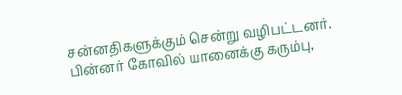சன்னதிகளுக்கும் சென்று வழிபட்டனர்.
பின்னர் கோவில் யானைக்கு கரும்பு,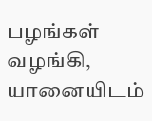பழங்கள் வழங்கி, யானையிடம்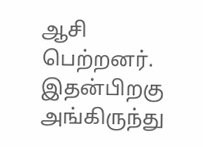ஆசி பெற்றனர். இதன்பிறகு அங்கிருந்து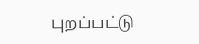புறப்பட்டு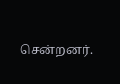சென்றனர்.